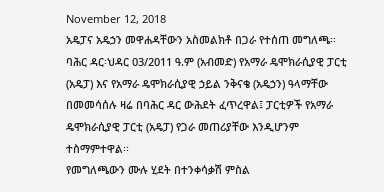November 12, 2018
አዴፓና አዴኃን መዋሐዳቸውን አስመልክቶ በጋራ የተሰጠ መግለጫ፡፡
ባሕር ዳር፡ህዳር 03/2011 ዓ.ም (አብመድ) የአማራ ዴሞክራሲያዊ ፓርቲ (አዴፓ) እና የአማራ ዴሞክራሲያዊ ኃይል ንቅናቄ (አዴኃን) ዓላማቸው በመመሳሰሉ ዛሬ በባሕር ዳር ውሕደት ፈጥረዋል፤ ፓርቲዎች የአማራ ዴሞክራሲያዊ ፓርቲ (አዴፓ) የጋራ መጠሪያቸው እንዲሆንም ተስማምተዋል፡፡
የመግለጫውን ሙሉ ሂደት በተንቀሳቃሽ ምስል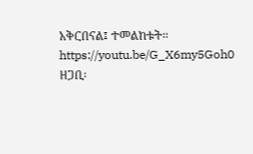አቅርበናል፤ ተመልከቱት፡፡
https://youtu.be/G_X6my5Goh0
ዘጋቢ፡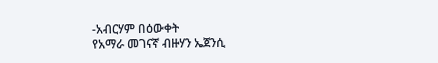-አብርሃም በዕውቀት
የአማራ መገናኛ ብዙሃን ኤጀንሲ